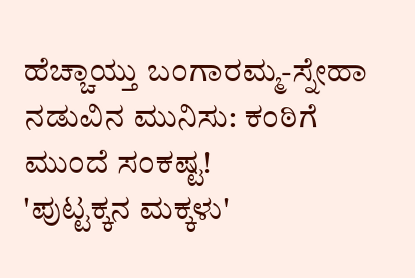ಹೆಚ್ಚಾಯ್ತು ಬಂಗಾರಮ್ಮ-ಸ್ನೇಹಾ ನಡುವಿನ ಮುನಿಸು: ಕಂಠಿಗೆ ಮುಂದೆ ಸಂಕಷ್ಟ!
'ಪುಟ್ಟಕ್ಕನ ಮಕ್ಕಳು'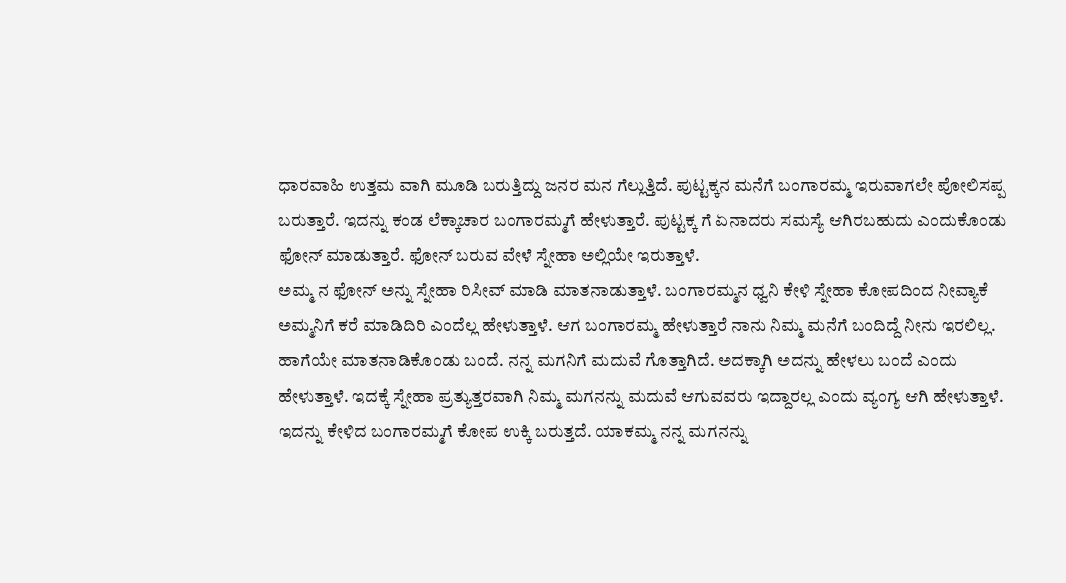ಧಾರವಾಹಿ ಉತ್ತಮ ವಾಗಿ ಮೂಡಿ ಬರುತ್ತಿದ್ದು ಜನರ ಮನ ಗೆಲ್ಲುತ್ತಿದೆ. ಪುಟ್ಟಕ್ಕನ ಮನೆಗೆ ಬಂಗಾರಮ್ಮ ಇರುವಾಗಲೇ ಪೋಲಿಸಪ್ಪ ಬರುತ್ತಾರೆ. ಇದನ್ನು ಕಂಡ ಲೆಕ್ಕಾಚಾರ ಬಂಗಾರಮ್ಮಗೆ ಹೇಳುತ್ತಾರೆ. ಪುಟ್ಟಕ್ಕ ಗೆ ಏನಾದರು ಸಮಸ್ಯೆ ಆಗಿರಬಹುದು ಎಂದುಕೊಂಡು ಫೋನ್ ಮಾಡುತ್ತಾರೆ. ಫೋನ್ ಬರುವ ವೇಳೆ ಸ್ನೇಹಾ ಅಲ್ಲಿಯೇ ಇರುತ್ತಾಳೆ.
ಅಮ್ಮ ನ ಫೋನ್ ಅನ್ನು ಸ್ನೇಹಾ ರಿಸೀವ್ ಮಾಡಿ ಮಾತನಾಡುತ್ತಾಳೆ. ಬಂಗಾರಮ್ಮನ ಧ್ವನಿ ಕೇಳಿ ಸ್ನೇಹಾ ಕೋಪದಿಂದ ನೀವ್ಯಾಕೆ ಅಮ್ಮನಿಗೆ ಕರೆ ಮಾಡಿದಿರಿ ಎಂದೆಲ್ಲ ಹೇಳುತ್ತಾಳೆ. ಆಗ ಬಂಗಾರಮ್ಮ ಹೇಳುತ್ತಾರೆ ನಾನು ನಿಮ್ಮ ಮನೆಗೆ ಬಂದಿದ್ದೆ ನೀನು ಇರಲಿಲ್ಲ. ಹಾಗೆಯೇ ಮಾತನಾಡಿಕೊಂಡು ಬಂದೆ. ನನ್ನ ಮಗನಿಗೆ ಮದುವೆ ಗೊತ್ತಾಗಿದೆ. ಅದಕ್ಕಾಗಿ ಅದನ್ನು ಹೇಳಲು ಬಂದೆ ಎಂದು ಹೇಳುತ್ತಾಳೆ. ಇದಕ್ಕೆ ಸ್ನೇಹಾ ಪ್ರತ್ಯುತ್ತರವಾಗಿ ನಿಮ್ಮ ಮಗನನ್ನು ಮದುವೆ ಆಗುವವರು ಇದ್ದಾರಲ್ಲ ಎಂದು ವ್ಯಂಗ್ಯ ಆಗಿ ಹೇಳುತ್ತಾಳೆ.
ಇದನ್ನು ಕೇಳಿದ ಬಂಗಾರಮ್ಮಗೆ ಕೋಪ ಉಕ್ಕಿ ಬರುತ್ತದೆ. ಯಾಕಮ್ಮ ನನ್ನ ಮಗನನ್ನು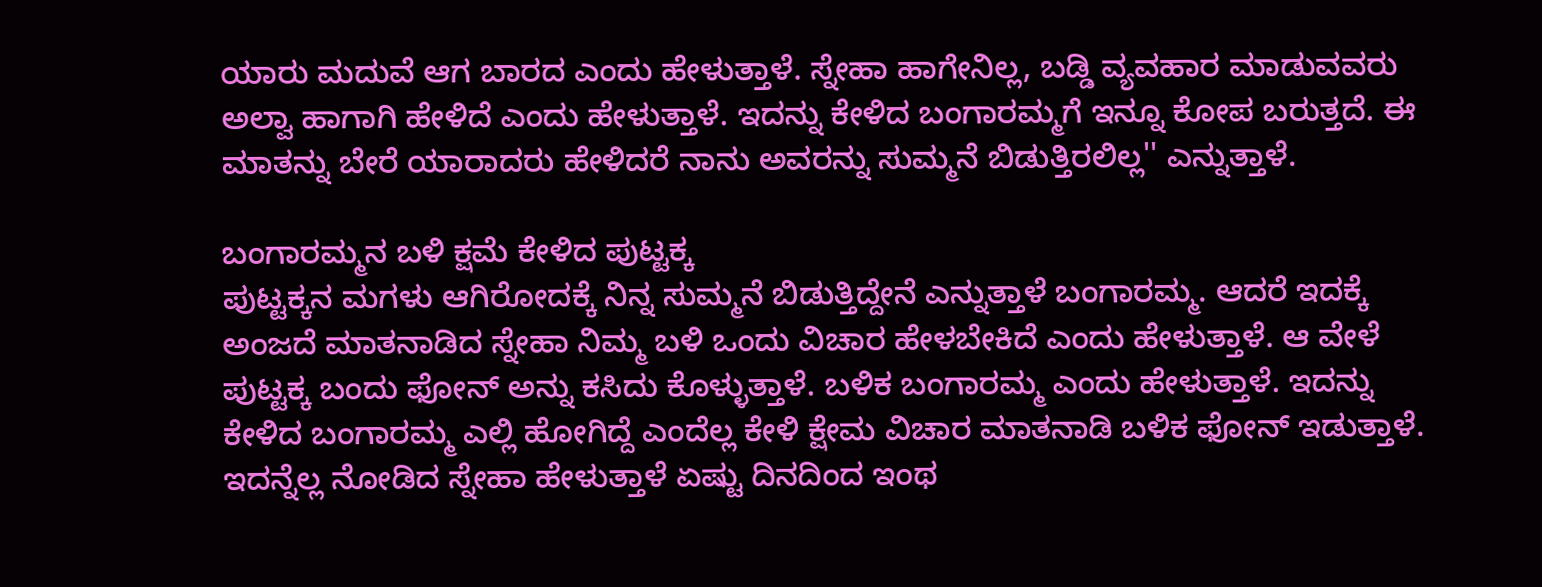ಯಾರು ಮದುವೆ ಆಗ ಬಾರದ ಎಂದು ಹೇಳುತ್ತಾಳೆ. ಸ್ನೇಹಾ ಹಾಗೇನಿಲ್ಲ, ಬಡ್ಡಿ ವ್ಯವಹಾರ ಮಾಡುವವರು ಅಲ್ವಾ ಹಾಗಾಗಿ ಹೇಳಿದೆ ಎಂದು ಹೇಳುತ್ತಾಳೆ. ಇದನ್ನು ಕೇಳಿದ ಬಂಗಾರಮ್ಮಗೆ ಇನ್ನೂ ಕೋಪ ಬರುತ್ತದೆ. ಈ ಮಾತನ್ನು ಬೇರೆ ಯಾರಾದರು ಹೇಳಿದರೆ ನಾನು ಅವರನ್ನು ಸುಮ್ಮನೆ ಬಿಡುತ್ತಿರಲಿಲ್ಲ'' ಎನ್ನುತ್ತಾಳೆ.

ಬಂಗಾರಮ್ಮನ ಬಳಿ ಕ್ಷಮೆ ಕೇಳಿದ ಪುಟ್ಟಕ್ಕ
ಪುಟ್ಟಕ್ಕನ ಮಗಳು ಆಗಿರೋದಕ್ಕೆ ನಿನ್ನ ಸುಮ್ಮನೆ ಬಿಡುತ್ತಿದ್ದೇನೆ ಎನ್ನುತ್ತಾಳೆ ಬಂಗಾರಮ್ಮ. ಆದರೆ ಇದಕ್ಕೆ ಅಂಜದೆ ಮಾತನಾಡಿದ ಸ್ನೇಹಾ ನಿಮ್ಮ ಬಳಿ ಒಂದು ವಿಚಾರ ಹೇಳಬೇಕಿದೆ ಎಂದು ಹೇಳುತ್ತಾಳೆ. ಆ ವೇಳೆ ಪುಟ್ಟಕ್ಕ ಬಂದು ಫೋನ್ ಅನ್ನು ಕಸಿದು ಕೊಳ್ಳುತ್ತಾಳೆ. ಬಳಿಕ ಬಂಗಾರಮ್ಮ ಎಂದು ಹೇಳುತ್ತಾಳೆ. ಇದನ್ನು ಕೇಳಿದ ಬಂಗಾರಮ್ಮ ಎಲ್ಲಿ ಹೋಗಿದ್ದೆ ಎಂದೆಲ್ಲ ಕೇಳಿ ಕ್ಷೇಮ ವಿಚಾರ ಮಾತನಾಡಿ ಬಳಿಕ ಫೋನ್ ಇಡುತ್ತಾಳೆ. ಇದನ್ನೆಲ್ಲ ನೋಡಿದ ಸ್ನೇಹಾ ಹೇಳುತ್ತಾಳೆ ಏಷ್ಟು ದಿನದಿಂದ ಇಂಥ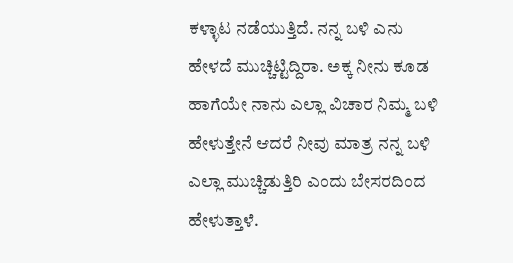ಕಳ್ಳಾಟ ನಡೆಯುತ್ತಿದೆ. ನನ್ನ ಬಳಿ ಎನು ಹೇಳದೆ ಮುಚ್ಚಿಟ್ಟಿದ್ದಿರಾ. ಅಕ್ಕ ನೀನು ಕೂಡ ಹಾಗೆಯೇ ನಾನು ಎಲ್ಲಾ ವಿಚಾರ ನಿಮ್ಮ ಬಳಿ ಹೇಳುತ್ತೇನೆ ಆದರೆ ನೀವು ಮಾತ್ರ ನನ್ನ ಬಳಿ ಎಲ್ಲಾ ಮುಚ್ಚಿಡುತ್ತಿರಿ ಎಂದು ಬೇಸರದಿಂದ ಹೇಳುತ್ತಾಳೆ.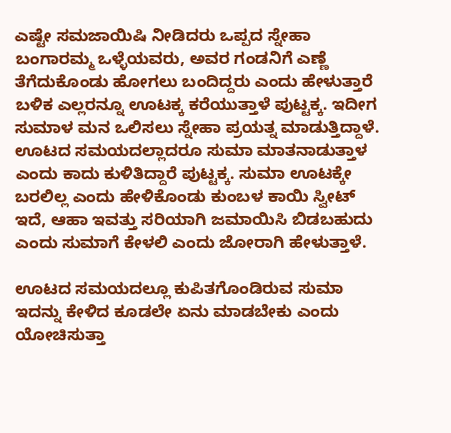ಎಷ್ಟೇ ಸಮಜಾಯಿಷಿ ನೀಡಿದರು ಒಪ್ಪದ ಸ್ನೇಹಾ
ಬಂಗಾರಮ್ಮ ಒಳ್ಳೆಯವರು, ಅವರ ಗಂಡನಿಗೆ ಎಣ್ಣೆ ತೆಗೆದುಕೊಂಡು ಹೋಗಲು ಬಂದಿದ್ದರು ಎಂದು ಹೇಳುತ್ತಾರೆ ಬಳಿಕ ಎಲ್ಲರನ್ನೂ ಊಟಕ್ಕ ಕರೆಯುತ್ತಾಳೆ ಪುಟ್ಟಕ್ಕ. ಇದೀಗ ಸುಮಾಳ ಮನ ಒಲಿಸಲು ಸ್ನೇಹಾ ಪ್ರಯತ್ನ ಮಾಡುತ್ತಿದ್ದಾಳೆ. ಊಟದ ಸಮಯದಲ್ಲಾದರೂ ಸುಮಾ ಮಾತನಾಡುತ್ತಾಳ ಎಂದು ಕಾದು ಕುಳಿತಿದ್ದಾರೆ ಪುಟ್ಟಕ್ಕ. ಸುಮಾ ಊಟಕ್ಕೇ ಬರಲಿಲ್ಲ ಎಂದು ಹೇಳಿಕೊಂಡು ಕುಂಬಳ ಕಾಯಿ ಸ್ವೀಟ್ ಇದೆ, ಆಹಾ ಇವತ್ತು ಸರಿಯಾಗಿ ಜಮಾಯಿಸಿ ಬಿಡಬಹುದು ಎಂದು ಸುಮಾಗೆ ಕೇಳಲಿ ಎಂದು ಜೋರಾಗಿ ಹೇಳುತ್ತಾಳೆ.

ಊಟದ ಸಮಯದಲ್ಲೂ ಕುಪಿತಗೊಂಡಿರುವ ಸುಮಾ
ಇದನ್ನು ಕೇಳಿದ ಕೂಡಲೇ ಏನು ಮಾಡಬೇಕು ಎಂದು ಯೋಚಿಸುತ್ತಾ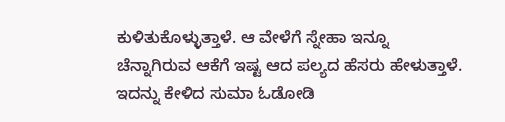ಕುಳಿತುಕೊಳ್ಳುತ್ತಾಳೆ. ಆ ವೇಳೆಗೆ ಸ್ನೇಹಾ ಇನ್ನೂ ಚೆನ್ನಾಗಿರುವ ಆಕೆಗೆ ಇಷ್ಟ ಆದ ಪಲ್ಯದ ಹೆಸರು ಹೇಳುತ್ತಾಳೆ. ಇದನ್ನು ಕೇಳಿದ ಸುಮಾ ಓಡೋಡಿ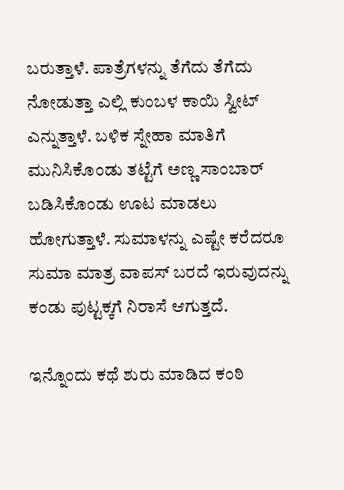ಬರುತ್ತಾಳೆ. ಪಾತ್ರೆಗಳನ್ನು ತೆಗೆದು ತೆಗೆದು ನೋಡುತ್ತಾ ಎಲ್ಲಿ ಕುಂಬಳ ಕಾಯಿ ಸ್ವೀಟ್ ಎನ್ನುತ್ತಾಳೆ. ಬಳಿಕ ಸ್ನೇಹಾ ಮಾತಿಗೆ ಮುನಿಸಿಕೊಂಡು ತಟ್ಟೆಗೆ ಅಣ್ಣ ಸಾಂಬಾರ್ ಬಡಿಸಿಕೊಂಡು ಊಟ ಮಾಡಲು ಹೋಗುತ್ತಾಳೆ. ಸುಮಾಳನ್ನು ಎಷ್ಟೇ ಕರೆದರೂ ಸುಮಾ ಮಾತ್ರ ವಾಪಸ್ ಬರದೆ ಇರುವುದನ್ನು ಕಂಡು ಪುಟ್ಟಕ್ಕಗೆ ನಿರಾಸೆ ಆಗುತ್ತದೆ.

ಇನ್ನೊಂದು ಕಥೆ ಶುರು ಮಾಡಿದ ಕಂಠಿ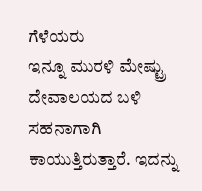ಗೆಳೆಯರು
ಇನ್ನೂ ಮುರಳಿ ಮೇಷ್ಟ್ರು ದೇವಾಲಯದ ಬಳಿ ಸಹನಾಗಾಗಿ ಕಾಯುತ್ತಿರುತ್ತಾರೆ. ಇದನ್ನು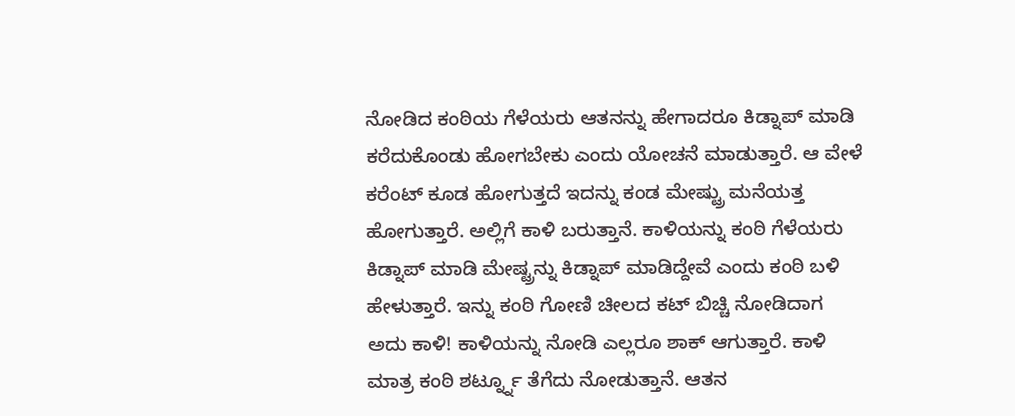ನೋಡಿದ ಕಂಠಿಯ ಗೆಳೆಯರು ಆತನನ್ನು ಹೇಗಾದರೂ ಕಿಡ್ನಾಪ್ ಮಾಡಿ ಕರೆದುಕೊಂಡು ಹೋಗಬೇಕು ಎಂದು ಯೋಚನೆ ಮಾಡುತ್ತಾರೆ. ಆ ವೇಳೆ ಕರೆಂಟ್ ಕೂಡ ಹೋಗುತ್ತದೆ ಇದನ್ನು ಕಂಡ ಮೇಷ್ಟ್ರು ಮನೆಯತ್ತ ಹೋಗುತ್ತಾರೆ. ಅಲ್ಲಿಗೆ ಕಾಳಿ ಬರುತ್ತಾನೆ. ಕಾಳಿಯನ್ನು ಕಂಠಿ ಗೆಳೆಯರು ಕಿಡ್ನಾಪ್ ಮಾಡಿ ಮೇಷ್ಟ್ರನ್ನು ಕಿಡ್ನಾಪ್ ಮಾಡಿದ್ದೇವೆ ಎಂದು ಕಂಠಿ ಬಳಿ ಹೇಳುತ್ತಾರೆ. ಇನ್ನು ಕಂಠಿ ಗೋಣಿ ಚೀಲದ ಕಟ್ ಬಿಚ್ಚಿ ನೋಡಿದಾಗ ಅದು ಕಾಳಿ! ಕಾಳಿಯನ್ನು ನೋಡಿ ಎಲ್ಲರೂ ಶಾಕ್ ಆಗುತ್ತಾರೆ. ಕಾಳಿ ಮಾತ್ರ ಕಂಠಿ ಶರ್ಟ್ನ್ನೂ ತೆಗೆದು ನೋಡುತ್ತಾನೆ. ಆತನ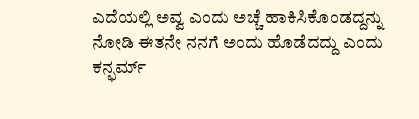ಎದೆಯಲ್ಲಿ ಅವ್ವ ಎಂದು ಅಚ್ಚೆ ಹಾಕಿಸಿಕೊಂಡದ್ದನ್ನು ನೋಡಿ ಈತನೇ ನನಗೆ ಅಂದು ಹೊಡೆದದ್ದು ಎಂದು ಕನ್ಫರ್ಮ್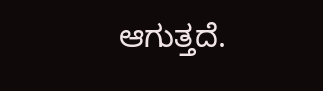ಆಗುತ್ತದೆ.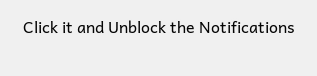Click it and Unblock the Notifications